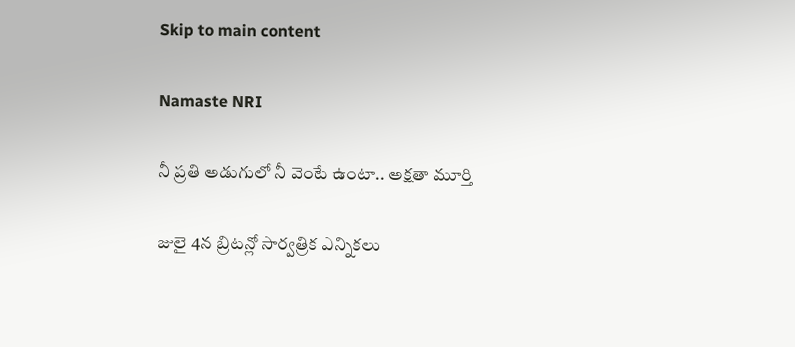Skip to main content

Namaste NRI

నీ ప్రతి అడుగులో నీ వెంటే ఉంటా.. అక్షతా మూర్తి

జులై 4న బ్రిటన్లో సార్వత్రిక ఎన్నికలు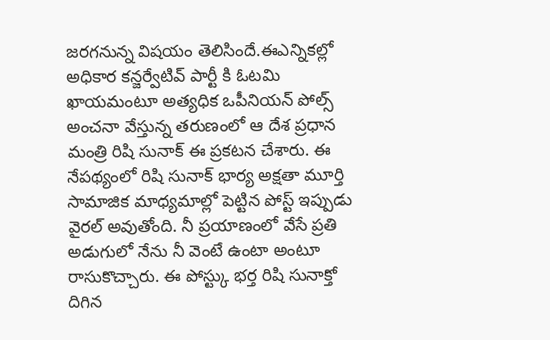జరగనున్న విషయం తెలిసిందే.ఈఎన్నికల్లో అధికార కన్జర్వేటివ్ పార్టీ కి ఓటమి ఖాయమంటూ అత్యధిక ఒపీనియన్ పోల్స్ అంచనా వేస్తున్న తరుణంలో ఆ దేశ ప్రధాన మంత్రి రిషి సునాక్ ఈ ప్రకటన చేశారు. ఈ నేపథ్యంలో రిషి సునాక్ భార్య అక్షతా మూర్తి  సామాజిక మాధ్యమాల్లో పెట్టిన పోస్ట్ ఇప్పుడు వైరల్ అవుతోంది. నీ ప్రయాణంలో వేసే ప్రతి అడుగులో నేను నీ వెంటే ఉంటా అంటూ రాసుకొచ్చారు. ఈ పోస్ట్కు భర్త రిషి సునాక్తో దిగిన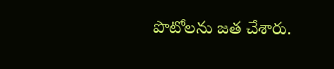పొటోలను జత చేశారు.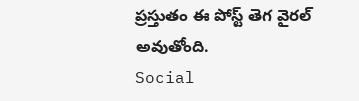ప్రస్తుతం ఈ పోస్ట్ తెగ వైరల్ అవుతోంది.
Social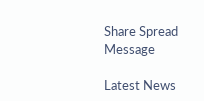Share Spread Message

Latest News